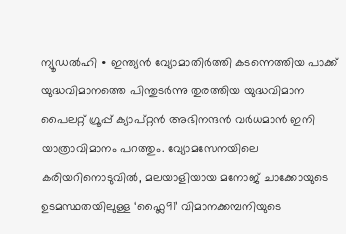ന്യൂഡൽഹി ∙ ഇന്ത്യൻ വ്യോമാതിർത്തി കടന്നെത്തിയ പാക്ക് യുദ്ധവിമാനത്തെ പിന്തുടർന്നു തുരത്തിയ യുദ്ധവിമാന പൈലറ്റ് ഗ്രൂപ്പ് ക്യാപ്റ്റൻ അഭിനന്ദൻ വർധമാൻ ഇനി യാത്രാവിമാനം പറത്തും. വ്യോമസേനയിലെ കരിയറിനൊടുവിൽ, മലയാളിയായ മനോജ് ചാക്കോയുടെ ഉടമസ്ഥതയിലുള്ള ‘ഫ്ലൈ91’ വിമാനക്കമ്പനിയുടെ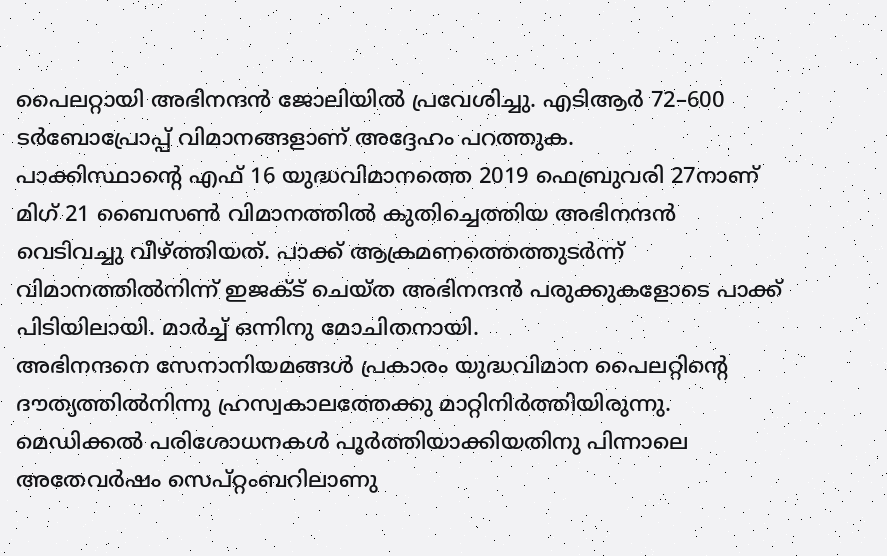പൈലറ്റായി അഭിനന്ദൻ ജോലിയിൽ പ്രവേശിച്ചു. എടിആർ 72–600 ടർബോപ്രോപ്പ് വിമാനങ്ങളാണ് അദ്ദേഹം പറത്തുക.
പാക്കിസ്ഥാന്റെ എഫ് 16 യുദ്ധവിമാനത്തെ 2019 ഫെബ്രുവരി 27നാണ് മിഗ് 21 ബൈസൺ വിമാനത്തിൽ കുതിച്ചെത്തിയ അഭിനന്ദൻ വെടിവച്ചു വീഴ്ത്തിയത്. പാക്ക് ആക്രമണത്തെത്തുടർന്ന് വിമാനത്തിൽനിന്ന് ഇജക്ട് ചെയ്ത അഭിനന്ദൻ പരുക്കുകളോടെ പാക്ക് പിടിയിലായി. മാർച്ച് ഒന്നിനു മോചിതനായി.
അഭിനന്ദനെ സേനാനിയമങ്ങൾ പ്രകാരം യുദ്ധവിമാന പൈലറ്റിന്റെ ദൗത്യത്തിൽനിന്നു ഹ്രസ്വകാലത്തേക്കു മാറ്റിനിർത്തിയിരുന്നു. മെഡിക്കൽ പരിശോധനകൾ പൂർത്തിയാക്കിയതിനു പിന്നാലെ അതേവർഷം സെപ്റ്റംബറിലാണു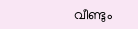വീണ്ടും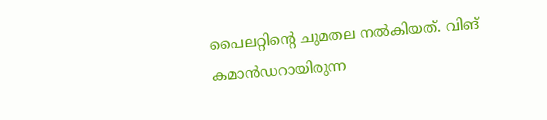പൈലറ്റിന്റെ ചുമതല നൽകിയത്. വിങ് കമാൻഡറായിരുന്ന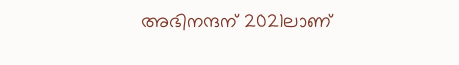അഭിനന്ദന് 2021ലാണ്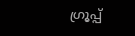ഗ്രൂപ്പ്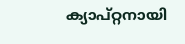ക്യാപ്റ്റനായി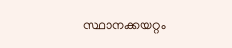സ്ഥാനക്കയറ്റം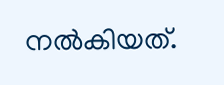നൽകിയത്.